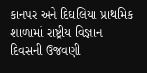કાનપર અને દિઘલિયા પ્રાથમિક શાળામાં રાષ્ટ્રીય વિજ્ઞાન દિવસની ઉજવણી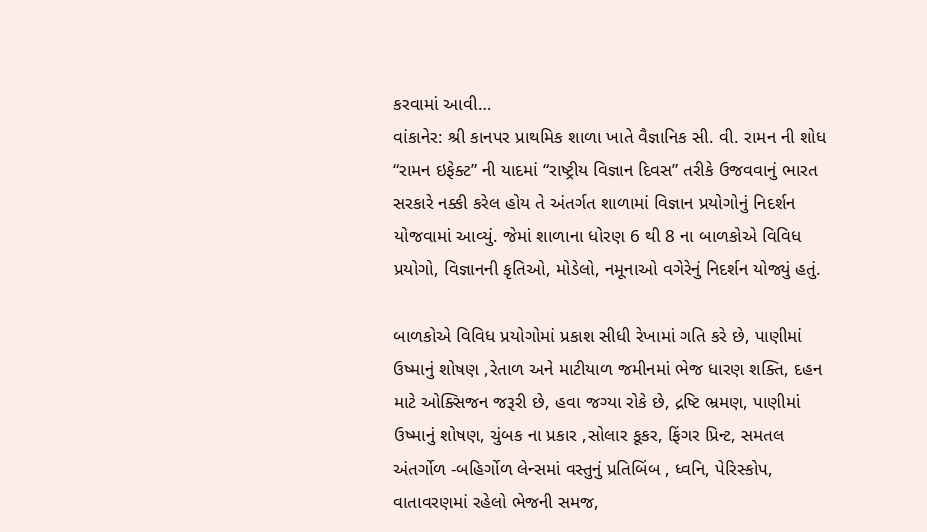કરવામાં આવી…
વાંકાનેર: શ્રી કાનપર પ્રાથમિક શાળા ખાતે વૈજ્ઞાનિક સી. વી. રામન ની શોધ “રામન ઇફેક્ટ” ની યાદમાં “રાષ્ટ્રીય વિજ્ઞાન દિવસ” તરીકે ઉજવવાનું ભારત સરકારે નક્કી કરેલ હોય તે અંતર્ગત શાળામાં વિજ્ઞાન પ્રયોગોનું નિદર્શન યોજવામાં આવ્યું. જેમાં શાળાના ધોરણ 6 થી 8 ના બાળકોએ વિવિધ પ્રયોગો, વિજ્ઞાનની કૃતિઓ, મોડેલો, નમૂનાઓ વગેરેનું નિદર્શન યોજ્યું હતું.

બાળકોએ વિવિધ પ્રયોગોમાં પ્રકાશ સીધી રેખામાં ગતિ કરે છે, પાણીમાં ઉષ્માનું શોષણ ,રેતાળ અને માટીયાળ જમીનમાં ભેજ ધારણ શક્તિ, દહન માટે ઓક્સિજન જરૂરી છે, હવા જગ્યા રોકે છે, દ્રષ્ટિ ભ્રમણ, પાણીમાં ઉષ્માનું શોષણ, ચુંબક ના પ્રકાર ,સોલાર કૂકર, ફિંગર પ્રિન્ટ, સમતલ અંતર્ગોળ -બહિર્ગોળ લેન્સમાં વસ્તુનું પ્રતિબિંબ , ધ્વનિ, પેરિસ્કોપ, વાતાવરણમાં રહેલો ભેજની સમજ,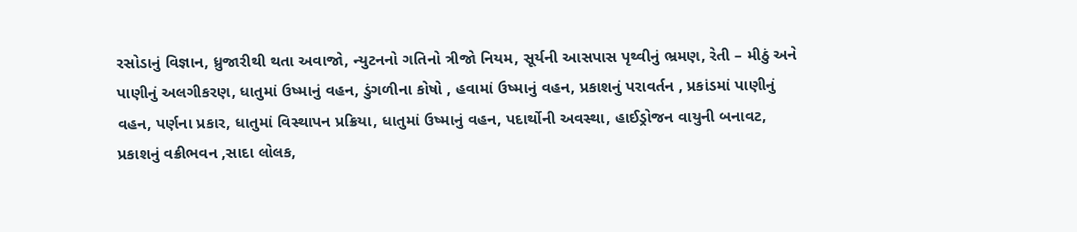રસોડાનું વિજ્ઞાન, ધ્રુજારીથી થતા અવાજો, ન્યુટનનો ગતિનો ત્રીજો નિયમ, સૂર્યની આસપાસ પૃથ્વીનું ભ્રમણ, રેતી – મીઠું અને પાણીનું અલગીકરણ, ધાતુમાં ઉષ્માનું વહન, ડુંગળીના કોષો , હવામાં ઉષ્માનું વહન, પ્રકાશનું પરાવર્તન , પ્રકાંડમાં પાણીનું વહન, પર્ણના પ્રકાર, ધાતુમાં વિસ્થાપન પ્રક્રિયા, ધાતુમાં ઉષ્માનું વહન, પદાર્થોની અવસ્થા, હાઈડ્રોજન વાયુની બનાવટ, પ્રકાશનું વક્રીભવન ,સાદા લોલક,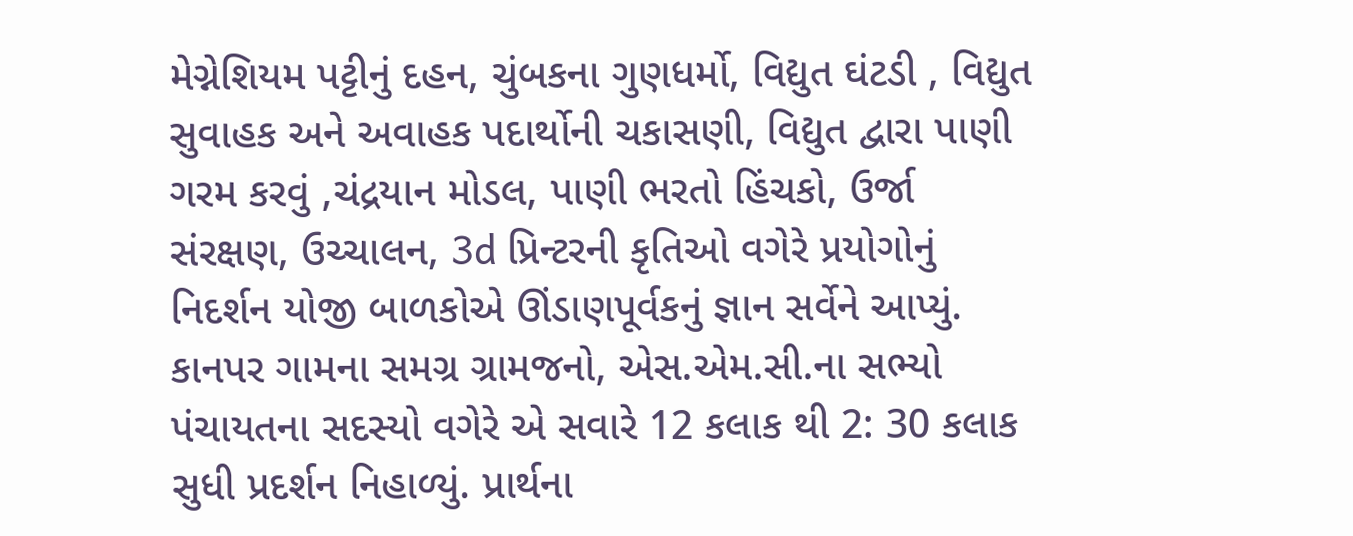મેગ્નેશિયમ પટ્ટીનું દહન, ચુંબકના ગુણધર્મો, વિદ્યુત ઘંટડી , વિદ્યુત સુવાહક અને અવાહક પદાર્થોની ચકાસણી, વિદ્યુત દ્વારા પાણી ગરમ કરવું ,ચંદ્રયાન મોડલ, પાણી ભરતો હિંચકો, ઉર્જા સંરક્ષણ, ઉચ્ચાલન, 3d પ્રિન્ટરની કૃતિઓ વગેરે પ્રયોગોનું નિદર્શન યોજી બાળકોએ ઊંડાણપૂર્વકનું જ્ઞાન સર્વેને આપ્યું.
કાનપર ગામના સમગ્ર ગ્રામજનો, એસ.એમ.સી.ના સભ્યો પંચાયતના સદસ્યો વગેરે એ સવારે 12 કલાક થી 2: 30 કલાક સુધી પ્રદર્શન નિહાળ્યું. પ્રાર્થના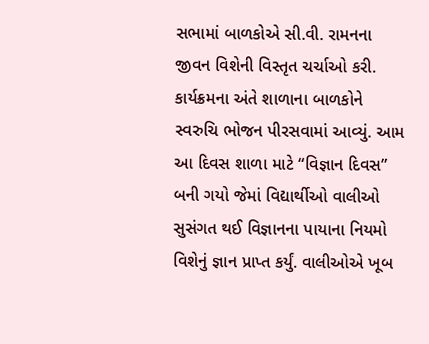સભામાં બાળકોએ સી.વી. રામનના જીવન વિશેની વિસ્તૃત ચર્ચાઓ કરી.
કાર્યક્રમના અંતે શાળાના બાળકોને સ્વરુચિ ભોજન પીરસવામાં આવ્યું. આમ આ દિવસ શાળા માટે “વિજ્ઞાન દિવસ” બની ગયો જેમાં વિદ્યાર્થીઓ વાલીઓ સુસંગત થઈ વિજ્ઞાનના પાયાના નિયમો વિશેનું જ્ઞાન પ્રાપ્ત કર્યું. વાલીઓએ ખૂબ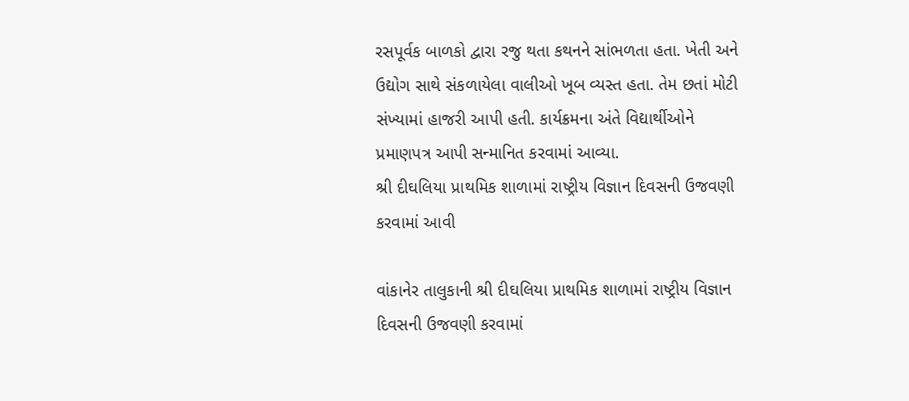રસપૂર્વક બાળકો દ્વારા રજુ થતા કથનને સાંભળતા હતા. ખેતી અને ઉદ્યોગ સાથે સંકળાયેલા વાલીઓ ખૂબ વ્યસ્ત હતા. તેમ છતાં મોટી સંખ્યામાં હાજરી આપી હતી. કાર્યક્રમના અંતે વિદ્યાર્થીઓને પ્રમાણપત્ર આપી સન્માનિત કરવામાં આવ્યા.
શ્રી દીઘલિયા પ્રાથમિક શાળામાં રાષ્ટ્રીય વિજ્ઞાન દિવસની ઉજવણી કરવામાં આવી

વાંકાનેર તાલુકાની શ્રી દીઘલિયા પ્રાથમિક શાળામાં રાષ્ટ્રીય વિજ્ઞાન દિવસની ઉજવણી કરવામાં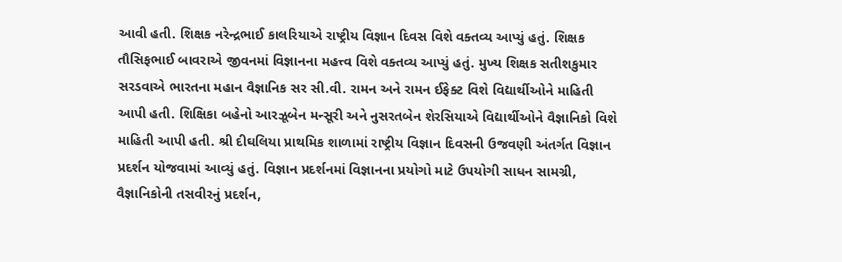આવી હતી. શિક્ષક નરેન્દ્રભાઈ કાલરિયાએ રાષ્ટ્રીય વિજ્ઞાન દિવસ વિશે વક્તવ્ય આપ્યું હતું. શિક્ષક તૌસિફભાઈ બાવરાએ જીવનમાં વિજ્ઞાનના મહત્ત્વ વિશે વક્તવ્ય આપ્યું હતું. મુખ્ય શિક્ષક સતીશકુમાર સરડવાએ ભારતના મહાન વૈજ્ઞાનિક સર સી.વી. રામન અને રામન ઈફેક્ટ વિશે વિદ્યાર્થીઓને માહિતી આપી હતી. શિક્ષિકા બહેનો આરઝૂબેન મન્સૂરી અને નુસરતબેન શેરસિયાએ વિદ્યાર્થીઓને વૈજ્ઞાનિકો વિશે માહિતી આપી હતી. શ્રી દીઘલિયા પ્રાથમિક શાળામાં રાષ્ટ્રીય વિજ્ઞાન દિવસની ઉજવણી અંતર્ગત વિજ્ઞાન પ્રદર્શન યોજવામાં આવ્યું હતું. વિજ્ઞાન પ્રદર્શનમાં વિજ્ઞાનના પ્રયોગો માટે ઉપયોગી સાધન સામગ્રી, વૈજ્ઞાનિકોની તસવીરનું પ્રદર્શન,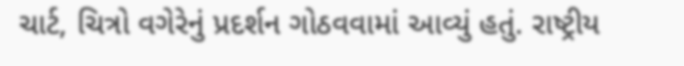ચાર્ટ, ચિત્રો વગેરેનું પ્રદર્શન ગોઠવવામાં આવ્યું હતું. રાષ્ટ્રીય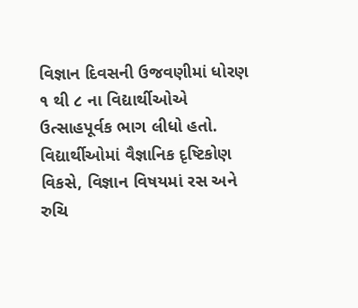વિજ્ઞાન દિવસની ઉજવણીમાં ધોરણ ૧ થી ૮ ના વિદ્યાર્થીઓએ ઉત્સાહપૂર્વક ભાગ લીધો હતો. વિદ્યાર્થીઓમાં વૈજ્ઞાનિક દૃષ્ટિકોણ વિકસે, વિજ્ઞાન વિષયમાં રસ અને રુચિ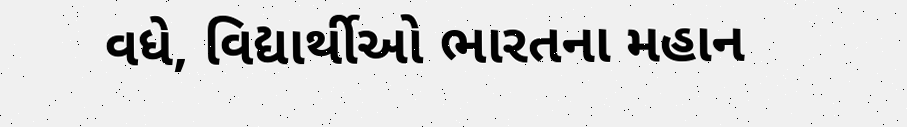વધે, વિદ્યાર્થીઓ ભારતના મહાન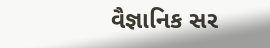વૈજ્ઞાનિક સર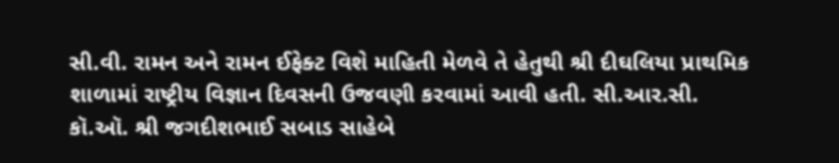સી.વી. રામન અને રામન ઈફેક્ટ વિશે માહિતી મેળવે તે હેતુથી શ્રી દીઘલિયા પ્રાથમિક શાળામાં રાષ્ટ્રીય વિજ્ઞાન દિવસની ઉજવણી કરવામાં આવી હતી. સી.આર.સી. કૉ.ઑ. શ્રી જગદીશભાઈ સબાડ સાહેબે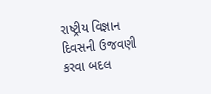રાષ્ટ્રીય વિજ્ઞાન દિવસની ઉજવણી કરવા બદલ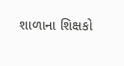શાળાના શિક્ષકો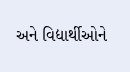અને વિદ્યાર્થીઓને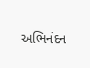અભિનંદન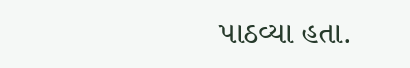પાઠવ્યા હતા.